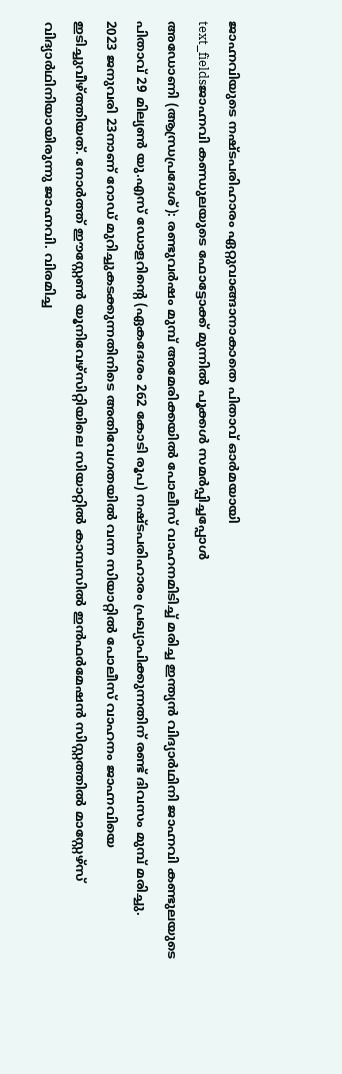ജാഹ്നവിയുടെ നഷ്ടപരിഹാരം ഏറ്റുവാങ്ങാനാകാതെ പിതാവ് ഓർമയായി
text_fieldsജാഹ്നവി കണ്ഡുലയുടെ ഫോട്ടോക്ക് മുന്നിൽ പൂക്കൾ സമർപ്പിച്ചപ്പോൾ
അഡോണി (ആന്ധ്രപ്രദേശ്): രണ്ടുവർഷം മുമ്പ് അമേരിക്കയിൽ പോലീസ് വാഹനമിടിച്ച് മരിച്ച ഇന്ത്യൻ വിദ്യാർഥിനി ജാഹ്നവി കണ്ടുലയുടെ പിതാവ് 29 മില്യൺ യു.എസ് ഡോളറിന്റെ (ഏകദേശം 262 കോടി രൂപ) നഷ്ടപരിഹാരം പ്രഖ്യാപിക്കുന്നതിന് രണ്ട് ദിവസം മുമ്പ് മരിച്ചു.
2023 ജനുവരി 23നാണ് റോഡ് മുറിച്ചുകടക്കുന്നതിനിടെ അതിവേഗതയിൽ വന്ന സിയാറ്റിൽ പോലീസ് വാഹനം ജാഹ്നവിയെ ഇടിച്ചുവീഴ്ത്തിയത്. നോർത്ത് ഈസ്റ്റേൺ യൂനിവേഴ്സിറ്റിയിലെ സിയാറ്റിൽ കാമ്പസിൽ ഇൻഫർമേഷൻ സിസ്റ്റത്തിൽ മാസ്റ്റേഴ്സ് വിദ്യാർഥിനിയായിരുന്നു ജാഹ്നവി. വിരമിച്ച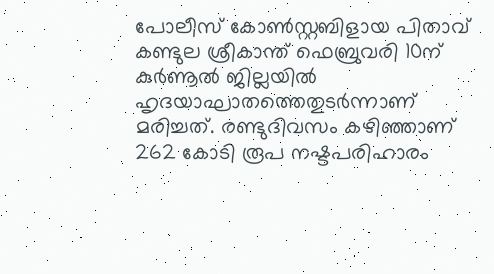പോലീസ് കോൺസ്റ്റബിളായ പിതാവ് കണ്ടുല ശ്രീകാന്ത് ഫെബ്രുവരി 10ന് കുർണൂൽ ജില്ലയിൽ ഹൃദയാഘാതത്തെതുടർന്നാണ് മരിച്ചത്. രണ്ടുദിവസം കഴിഞ്ഞാണ് 262 കോടി രൂപ നഷ്ടപരിഹാരം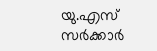യു.എസ് സർക്കാർ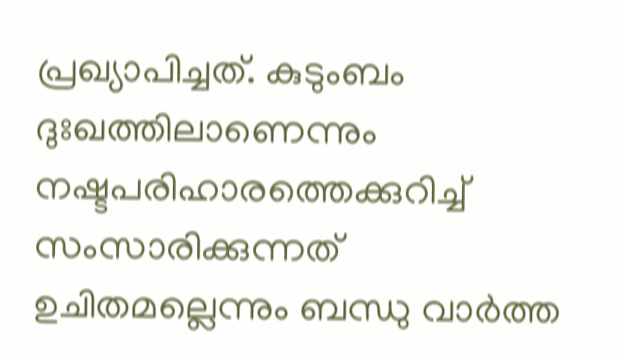പ്രഖ്യാപിച്ചത്. കുടുംബം ദുഃഖത്തിലാണെന്നും നഷ്ടപരിഹാരത്തെക്കുറിച്ച് സംസാരിക്കുന്നത് ഉചിതമല്ലെന്നും ബന്ധു വാർത്ത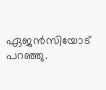ഏജൻസിയോട് പറഞ്ഞു.